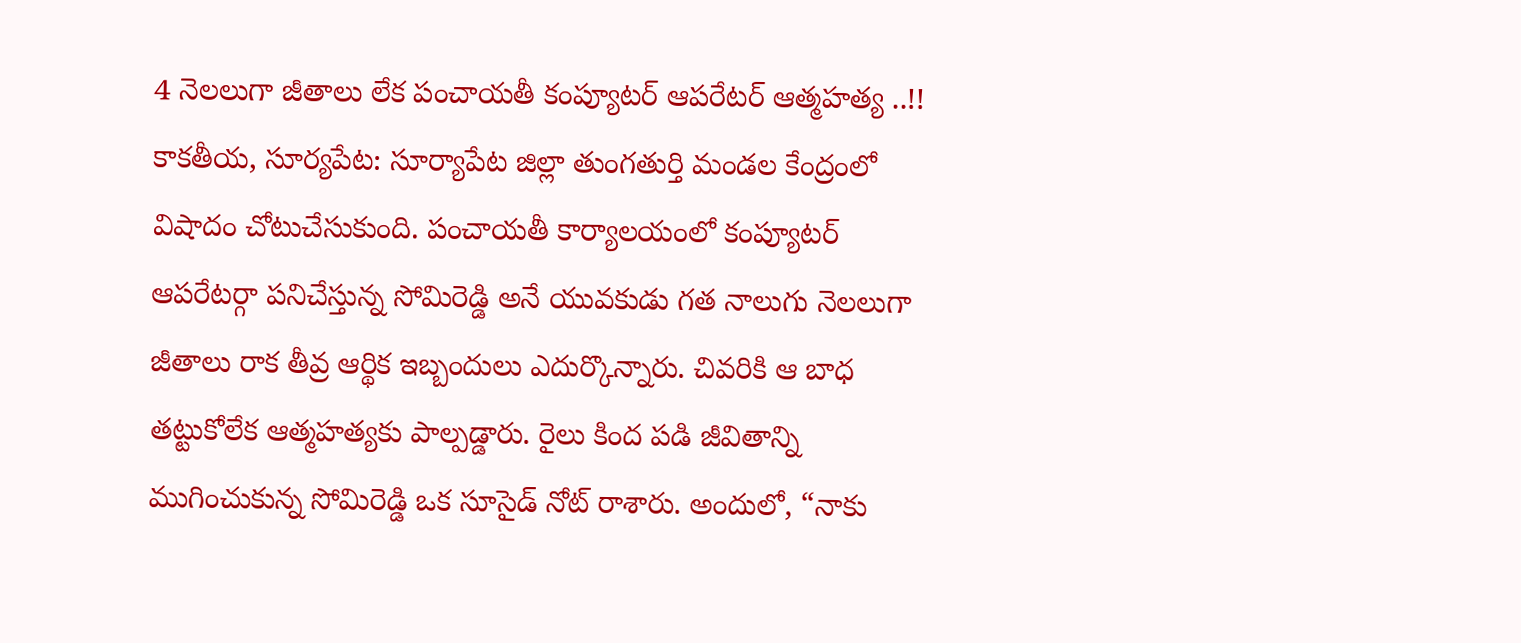4 నెలలుగా జీతాలు లేక పంచాయతీ కంప్యూటర్ ఆపరేటర్ ఆత్మహత్య ..!!
కాకతీయ, సూర్యపేట: సూర్యాపేట జిల్లా తుంగతుర్తి మండల కేంద్రంలో విషాదం చోటుచేసుకుంది. పంచాయతీ కార్యాలయంలో కంప్యూటర్ ఆపరేటర్గా పనిచేస్తున్న సోమిరెడ్డి అనే యువకుడు గత నాలుగు నెలలుగా జీతాలు రాక తీవ్ర ఆర్థిక ఇబ్బందులు ఎదుర్కొన్నారు. చివరికి ఆ బాధ తట్టుకోలేక ఆత్మహత్యకు పాల్పడ్డారు. రైలు కింద పడి జీవితాన్ని ముగించుకున్న సోమిరెడ్డి ఒక సూసైడ్ నోట్ రాశారు. అందులో, “నాకు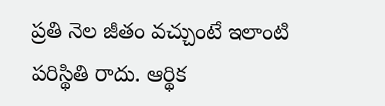ప్రతి నెల జీతం వచ్చుంటే ఇలాంటి పరిస్థితి రాదు. ఆర్థిక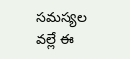సమస్యల వల్లే ఈ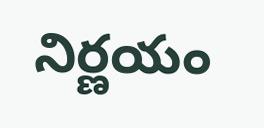నిర్ణయం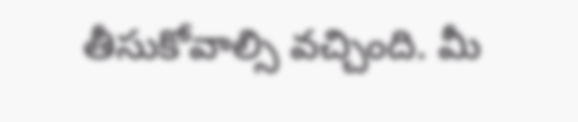తీసుకోవాల్సి వచ్చింది. మీ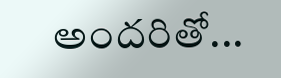అందరితో...